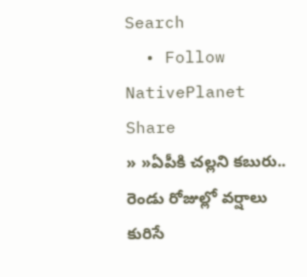Search
  • Follow NativePlanet
Share
» »ఏపీకి చ‌ల్ల‌ని క‌బురు.. రెండు రోజుల్లో వ‌ర్షాలు కురిసే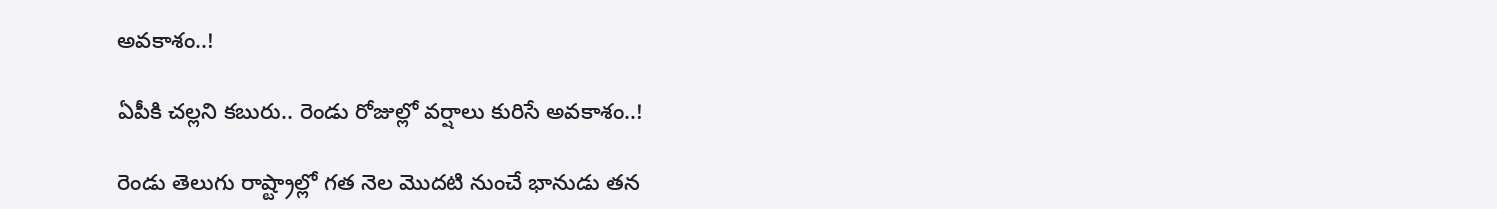అవ‌కాశం..!

ఏపీకి చ‌ల్ల‌ని క‌బురు.. రెండు రోజుల్లో వ‌ర్షాలు కురిసే అవ‌కాశం..!

రెండు తెలుగు రాష్ట్రాల్లో గ‌త నెల మొద‌టి నుంచే భానుడు త‌న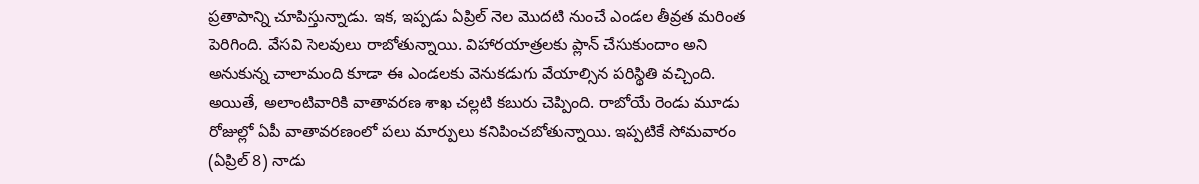ప్ర‌తాపాన్ని చూపిస్తున్నాడు. ఇక‌, ఇప్ప‌డు ఏప్రిల్ నెల మొద‌టి నుంచే ఎండ‌ల తీవ్రత మ‌రింత పెరిగింది. వేస‌వి సెల‌వులు రాబోతున్నాయి. విహార‌యాత్ర‌ల‌కు ప్లాన్ చేసుకుందాం అని అనుకున్న చాలామంది కూడా ఈ ఎండ‌ల‌కు వెనుక‌డుగు వేయాల్సిన ప‌రిస్థితి వ‌చ్చింది. అయితే, అలాంటివారికి వాతావ‌ర‌ణ శాఖ చ‌ల్లటి కబురు చెప్పింది. రాబోయే రెండు మూడు రోజుల్లో ఏపీ వాతావ‌ర‌ణంలో ప‌లు మార్పులు క‌నిపించ‌బోతున్నాయి. ఇప్ప‌టికే సోమ‌వారం (ఏప్రిల్ 8) నాడు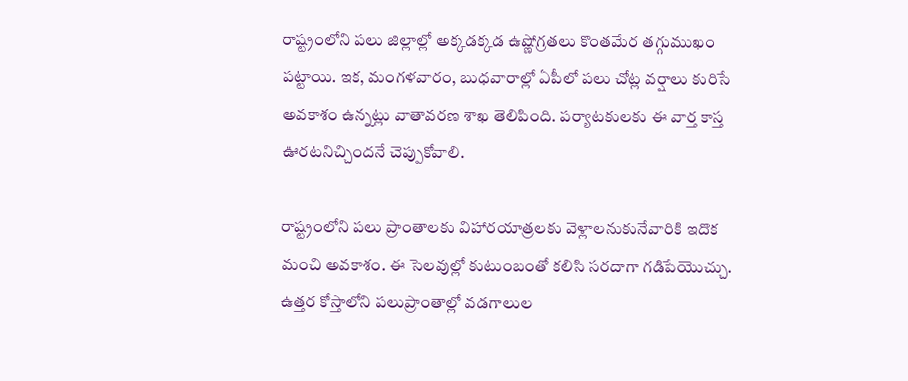రాష్ట్రంలోని ప‌లు జిల్లాల్లో అక్క‌డ‌క్క‌డ ఉష్ణోగ్ర‌త‌లు కొంత‌మేర త‌గ్గుముఖం ప‌ట్టాయి. ఇక‌, మంగ‌ళవారం, బుధ‌వారాల్లో ఏపీలో ప‌లు చోట్ల వ‌ర్షాలు కురిసే అవ‌కాశం ఉన్న‌ట్లు వాతావ‌ర‌ణ శాఖ తెలిపింది. ప‌ర్యాట‌కుల‌కు ఈ వార్త కాస్త ఊర‌ట‌నిచ్చింద‌నే చెప్పుకోవాలి.

రాష్ట్రంలోని ప‌లు ప్రాంతాల‌కు విహార‌యాత్ర‌ల‌కు వెళ్లాల‌నుకునేవారికి ఇదొక మంచి అవ‌కాశం. ఈ సెల‌వుల్లో కుటుంబంతో క‌లిసి స‌ర‌దాగా గ‌డిపేయొచ్చు. ఉత్తర కోస్తాలోని ప‌లుప్రాంతాల్లో వడగాలుల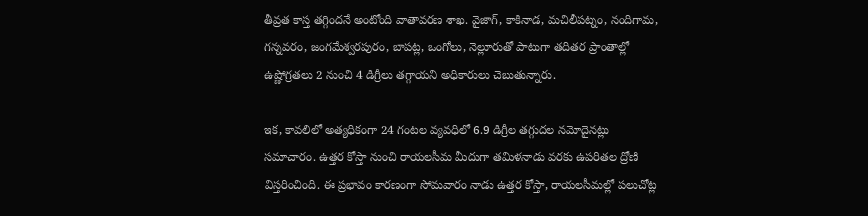తీవ్రత కాస్త త‌గ్గింద‌నే అంటోంది వాతావ‌ర‌ణ శాఖ‌. వైజాగ్‌, కాకినాడ, మచిలీపట్నం, నందిగామ, గన్నవరం, జంగమేశ్వరపురం, బాపట్ల, ఒంగోలు, నెల్లూరుతో పాటుగా తదితర ప్రాంతాల్లో ఉష్ణోగ్రతలు 2 నుంచి 4 డిగ్రీలు తగ్గాయ‌ని అధికారులు చెబుతున్నారు.

ఇక‌, కావలిలో అత్యధికంగా 24 గంటల వ్యవధిలో 6.9 డిగ్రీల తగ్గుదల నమోదైన‌ట్లు స‌మాచారం. ఉత్తర కోస్తా నుంచి రాయలసీమ మీదుగా తమిళనాడు వరకు ఉపరితల ద్రోణి విస్తరించింది. ఈ ప్రభావం కార‌ణంగా సోమవారం నాడు ఉత్త‌ర కోస్తా, రాయలసీమల్లో పలుచోట్ల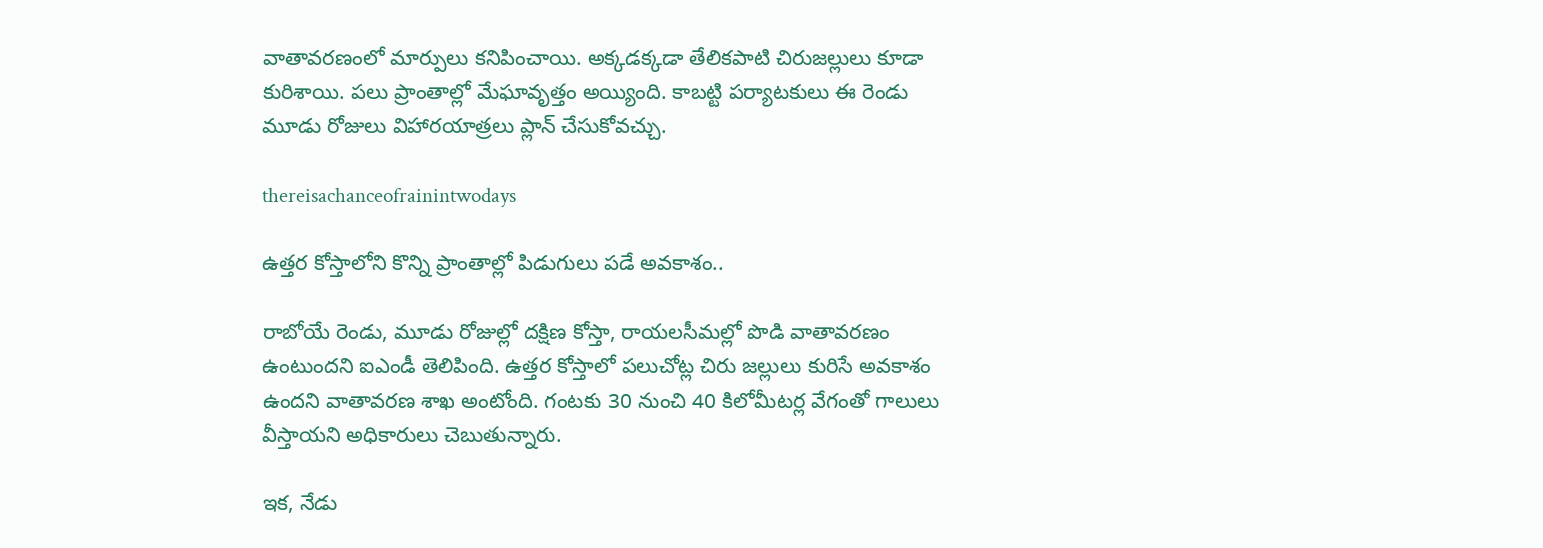వాతావ‌ర‌ణంలో మార్పులు క‌నిపించాయి. అక్కడక్కడా తేలికపాటి చిరుజల్లులు కూడా కురిశాయి. ప‌లు ప్రాంతాల్లో మేఘావృత్తం అయ్యింది. కాబ‌ట్టి ప‌ర్యాట‌కులు ఈ రెండు మూడు రోజులు విహార‌యాత్ర‌లు ప్లాన్ చేసుకోవ‌చ్చు.

thereisachanceofrainintwodays

ఉత్తర కోస్తాలోని కొన్ని ప్రాంతాల్లో పిడుగులు పడే అవకాశం..

రాబోయే రెండు, మూడు రోజుల్లో దక్షిణ కోస్తా, రాయలసీమల్లో పొడి వాతావరణం ఉంటుందని ఐఎండీ తెలిపింది. ఉత్తర కోస్తాలో పలుచోట్ల చిరు జల్లులు కురిసే అవ‌కాశం ఉంద‌ని వాతావ‌ర‌ణ శాఖ అంటోంది. గంటకు 30 నుంచి 40 కిలోమీట‌ర్ల‌ వేగంతో గాలులు వీస్తాయని అధికారులు చెబుతున్నారు.

ఇక‌, నేడు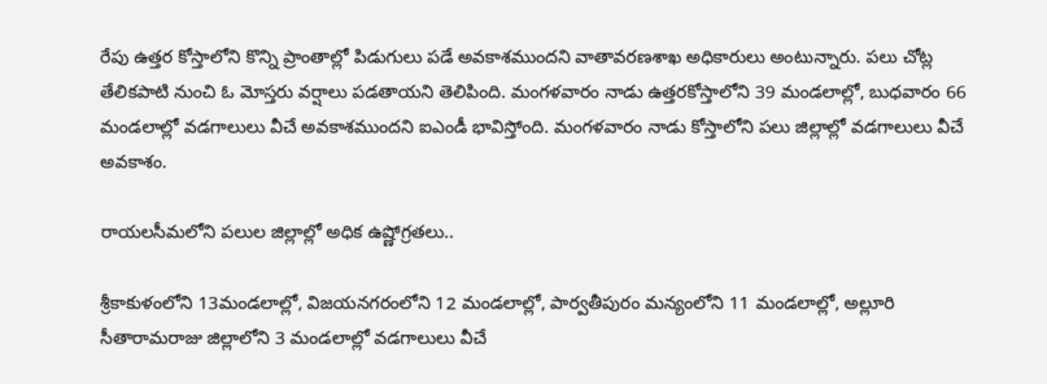రేపు ఉత్తర కోస్తాలోని కొన్ని ప్రాంతాల్లో పిడుగులు పడే అవకాశముందని వాతావరణశాఖ అధికారులు అంటున్నారు. పలు చోట్ల తేలికపాటి నుంచి ఓ మోస్తరు వర్షాలు పడతాయని తెలిపింది. మంగళవారం నాడు ఉత్త‌ర‌కోస్తాలోని 39 మండలాల్లో, బుధవారం 66 మండలాల్లో వడగాలులు వీచే అవకాశముందని ఐఎండీ భావిస్తోంది. మంగళవారం నాడు కోస్తాలోని ప‌లు జిల్లాల్లో వ‌డ‌గాలులు వీచే అవ‌కాశం.

రాయ‌ల‌సీమలోని ప‌లుల జిల్లాల్లో అధిక ఉష్ణోగ్రతలు..

శ్రీకాకుళంలోని 13మండ‌లాల్లో, విజయనగరంలోని 12 మండలాల్లో, పార్వతీపురం మన్యంలోని 11 మండ‌లాల్లో, అల్లూరి సీతారామరాజు జిల్లాలోని 3 మండలాల్లో వడగాలులు వీచే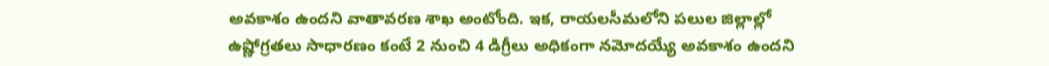అవ‌కాశం ఉంద‌ని వాతావ‌ర‌ణ శాఖ అంటోంది. ఇక‌, రాయ‌ల‌సీమలోని ప‌లుల జిల్లాల్లో ఉష్ణోగ్రతలు సాధారణం కంటే 2 నుంచి 4 డిగ్రీలు అధికంగా నమోదయ్యే అవ‌కాశం ఉంద‌ని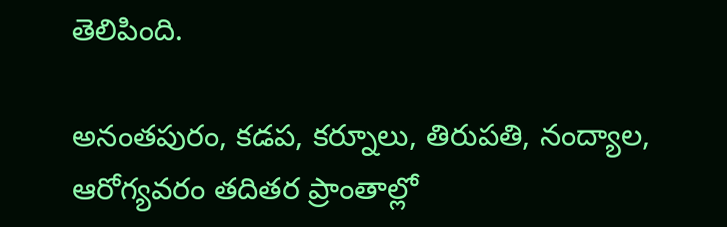తెలిపింది.

అనంతపురం, కడప, కర్నూలు, తిరుపతి, నంద్యాల, ఆరోగ్యవరం తదితర ప్రాంతాల్లో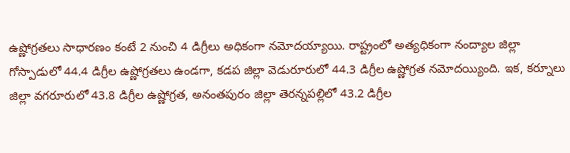ఉష్ణోగ్రతలు సాధారణం కంటే 2 నుంచి 4 డిగ్రీలు అధికంగా నమోదయ్యాయి. రాష్ట్రంలో అత్యధికంగా నంద్యాల జిల్లా గోస్పాడులో 44.4 డిగ్రీల ఉష్ణోగ్ర‌త‌లు ఉండ‌గా, కడప జిల్లా వెడురూరులో 44.3 డిగ్రీల ఉష్ణోగ్ర‌త న‌మోద‌య్యింది. ఇక‌, కర్నూలు జిల్లా వగరూరులో 43.8 డిగ్రీల ఉష్ణోగ్ర‌త‌, అనంతపురం జిల్లా తెరన్నపల్లిలో 43.2 డిగ్రీల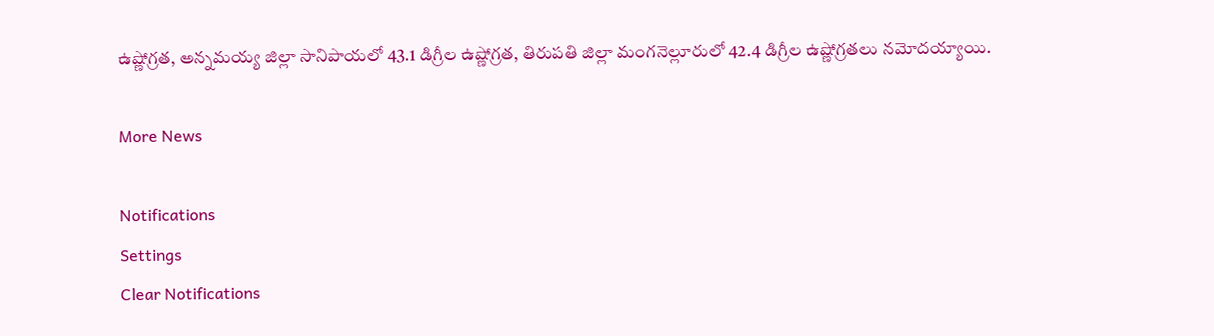ఉష్ణోగ్ర‌త‌, అన్నమయ్య జిల్లా సానిపాయలో 43.1 డిగ్రీల ఉష్ణోగ్ర‌త‌, తిరుపతి జిల్లా మంగనెల్లూరులో 42.4 డిగ్రీల ఉష్ణోగ్రతలు నమోదయ్యాయి.

More News

Notifications
Settings
Clear Notifications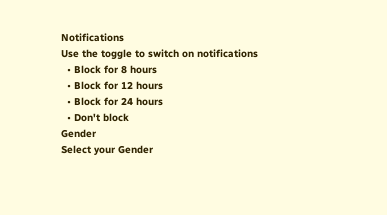Notifications
Use the toggle to switch on notifications
  • Block for 8 hours
  • Block for 12 hours
  • Block for 24 hours
  • Don't block
Gender
Select your Gender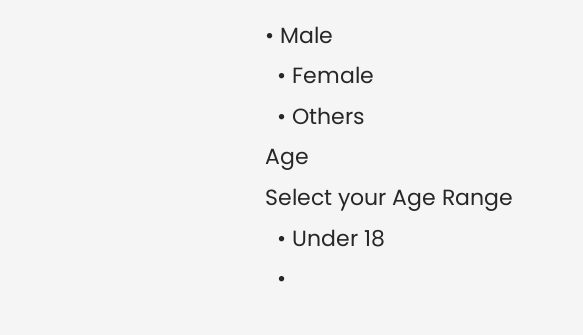• Male
  • Female
  • Others
Age
Select your Age Range
  • Under 18
  •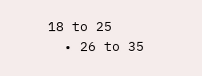18 to 25
  • 26 to 35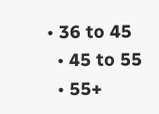• 36 to 45
  • 45 to 55
  • 55+